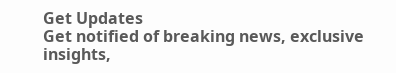Get Updates
Get notified of breaking news, exclusive insights,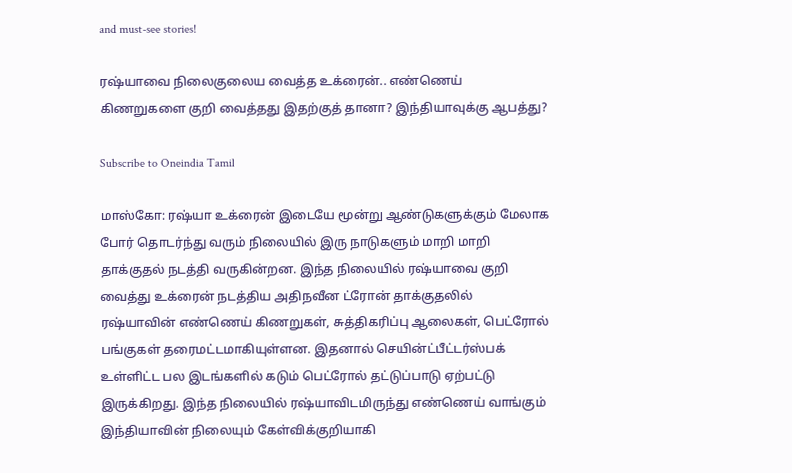and must-see stories!

ரஷ்யாவை நிலைகுலைய வைத்த உக்ரைன்.. எண்ணெய் கிணறுகளை குறி வைத்தது இதற்குத் தானா? இந்தியாவுக்கு ஆபத்து?

Subscribe to Oneindia Tamil

மாஸ்கோ: ரஷ்யா உக்ரைன் இடையே மூன்று ஆண்டுகளுக்கும் மேலாக போர் தொடர்ந்து வரும் நிலையில் இரு நாடுகளும் மாறி மாறி தாக்குதல் நடத்தி வருகின்றன. இந்த நிலையில் ரஷ்யாவை குறி வைத்து உக்ரைன் நடத்திய அதிநவீன ட்ரோன் தாக்குதலில் ரஷ்யாவின் எண்ணெய் கிணறுகள், சுத்திகரிப்பு ஆலைகள், பெட்ரோல் பங்குகள் தரைமட்டமாகியுள்ளன. இதனால் செயின்ட்பீட்டர்ஸ்பக் உள்ளிட்ட பல இடங்களில் கடும் பெட்ரோல் தட்டுப்பாடு ஏற்பட்டு இருக்கிறது. இந்த நிலையில் ரஷ்யாவிடமிருந்து எண்ணெய் வாங்கும் இந்தியாவின் நிலையும் கேள்விக்குறியாகி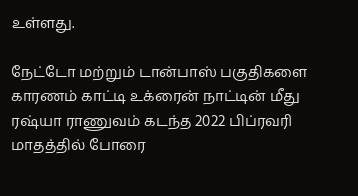உள்ளது.

நேட்டோ மற்றும் டான்பாஸ் பகுதிகளை காரணம் காட்டி உக்ரைன் நாட்டின் மீது ரஷ்யா ராணுவம் கடந்த 2022 பிப்ரவரி மாதத்தில் போரை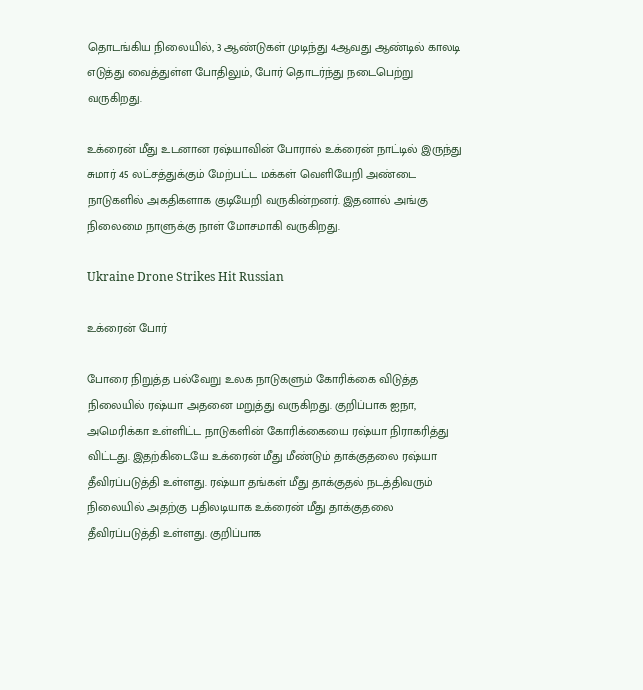தொடங்கிய நிலையில், 3 ஆண்டுகள் முடிந்து 4ஆவது ஆண்டில் காலடி எடுத்து வைத்துள்ள போதிலும், போர் தொடர்ந்து நடைபெற்று வருகிறது.

உக்ரைன் மீது உடனான ரஷ்யாவின் போரால் உக்ரைன் நாட்டில் இருந்து சுமார் 45 லட்சத்துக்கும் மேற்பட்ட மக்கள் வெளியேறி அண்டை நாடுகளில் அகதிகளாக குடியேறி வருகின்றனர். இதனால் அங்கு நிலைமை நாளுக்கு நாள் மோசமாகி வருகிறது.

Ukraine Drone Strikes Hit Russian

உக்ரைன் போர்

போரை நிறுத்த பல்வேறு உலக நாடுகளும் கோரிக்கை விடுத்த நிலையில் ரஷ்யா அதனை மறுத்து வருகிறது. குறிப்பாக ஐநா, அமெரிக்கா உள்ளிட்ட நாடுகளின் கோரிக்கையை ரஷ்யா நிராகரித்து விட்டது. இதற்கிடையே உக்ரைன் மீது மீண்டும் தாக்குதலை ரஷ்யா தீவிரப்படுத்தி உள்ளது. ரஷ்யா தங்கள் மீது தாக்குதல் நடத்திவரும் நிலையில் அதற்கு பதிலடியாக உக்ரைன் மீது தாக்குதலை தீவிரப்படுத்தி உள்ளது. குறிப்பாக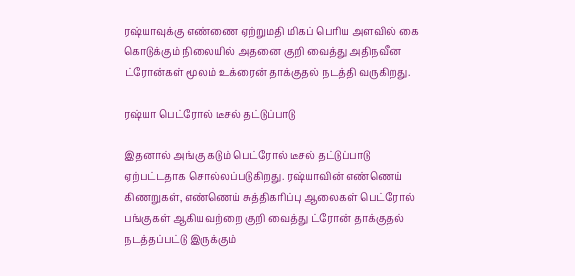ரஷ்யாவுக்கு எண்ணை ஏற்றுமதி மிகப் பெரிய அளவில் கை கொடுக்கும் நிலையில் அதனை குறி வைத்து அதிநவீன ட்ரோன்கள் மூலம் உக்ரைன் தாக்குதல் நடத்தி வருகிறது.

ரஷ்யா பெட்ரோல் டீசல் தட்டுப்பாடு

இதனால் அங்கு கடும் பெட்ரோல் டீசல் தட்டுப்பாடு ஏற்பட்டதாக சொல்லப்படுகிறது. ரஷ்யாவின் எண்ணெய் கிணறுகள், எண்ணெய் சுத்திகரிப்பு ஆலைகள் பெட்ரோல் பங்குகள் ஆகியவற்றை குறி வைத்து ட்ரோன் தாக்குதல் நடத்தப்பட்டு இருக்கும்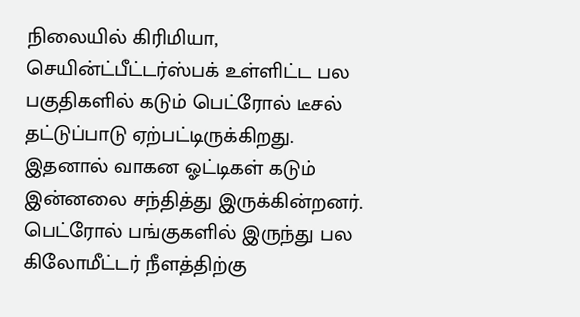நிலையில் கிரிமியா, செயின்ட்பீட்டர்ஸ்பக் உள்ளிட்ட பல பகுதிகளில் கடும் பெட்ரோல் டீசல் தட்டுப்பாடு ஏற்பட்டிருக்கிறது. இதனால் வாகன ஓட்டிகள் கடும் இன்னலை சந்தித்து இருக்கின்றனர். பெட்ரோல் பங்குகளில் இருந்து பல கிலோமீட்டர் நீளத்திற்கு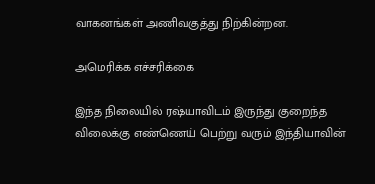வாகனங்கள் அணிவகுத்து நிற்கின்றன.

அமெரிக்க எச்சரிக்கை

இந்த நிலையில் ரஷ்யாவிடம் இருந்து குறைந்த விலைக்கு எண்ணெய் பெற்று வரும் இந்தியாவின்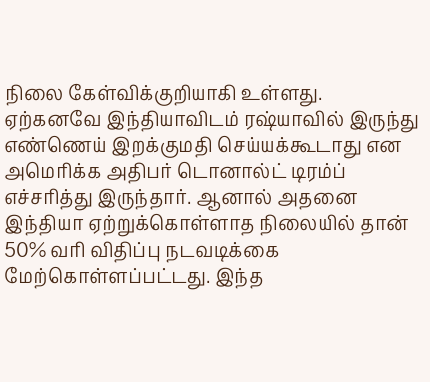நிலை கேள்விக்குறியாகி உள்ளது. ஏற்கனவே இந்தியாவிடம் ரஷ்யாவில் இருந்து எண்ணெய் இறக்குமதி செய்யக்கூடாது என அமெரிக்க அதிபர் டொனால்ட் டிரம்ப் எச்சரித்து இருந்தார். ஆனால் அதனை இந்தியா ஏற்றுக்கொள்ளாத நிலையில் தான் 50% வரி விதிப்பு நடவடிக்கை மேற்கொள்ளப்பட்டது. இந்த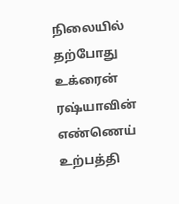நிலையில் தற்போது உக்ரைன் ரஷ்யாவின் எண்ணெய் உற்பத்தி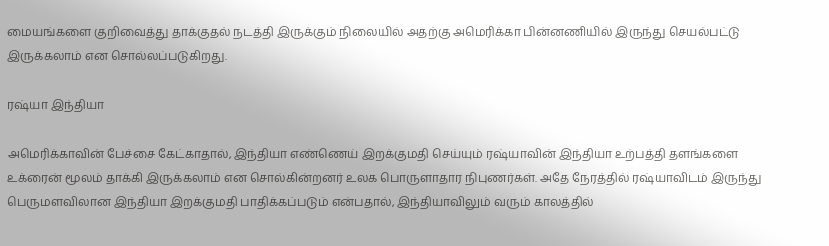மையங்களை குறிவைத்து தாக்குதல் நடத்தி இருக்கும் நிலையில் அதற்கு அமெரிக்கா பின்னணியில் இருந்து செயல்பட்டு இருக்கலாம் என சொல்லப்படுகிறது.

ரஷ்யா இந்தியா

அமெரிக்காவின் பேச்சை கேட்காதால், இந்தியா எண்ணெய் இறக்குமதி செய்யும் ரஷ்யாவின் இந்தியா உற்பத்தி தளங்களை உக்ரைன் மூலம் தாக்கி இருக்கலாம் என சொல்கின்றனர் உலக பொருளாதார நிபுணர்கள். அதே நேரத்தில் ரஷ்யாவிடம் இருந்து பெருமளவிலான இந்தியா இறக்குமதி பாதிக்கப்படும் என்பதால், இந்தியாவிலும் வரும் காலத்தில்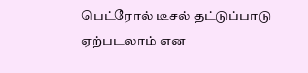பெட்ரோல் டீசல் தட்டுப்பாடு ஏற்படலாம் என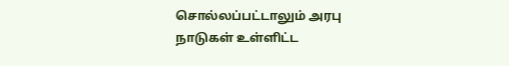சொல்லப்பட்டாலும் அரபு நாடுகள் உள்ளிட்ட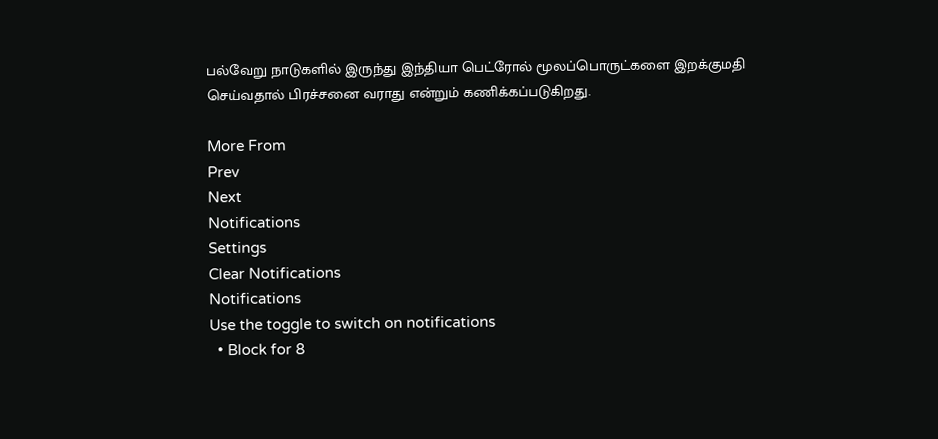பல்வேறு நாடுகளில் இருந்து இந்தியா பெட்ரோல் மூலப்பொருட்களை இறக்குமதி செய்வதால் பிரச்சனை வராது என்றும் கணிக்கப்படுகிறது.

More From
Prev
Next
Notifications
Settings
Clear Notifications
Notifications
Use the toggle to switch on notifications
  • Block for 8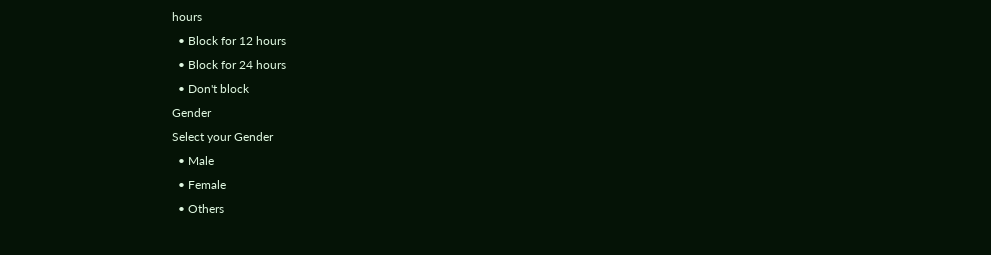hours
  • Block for 12 hours
  • Block for 24 hours
  • Don't block
Gender
Select your Gender
  • Male
  • Female
  • Others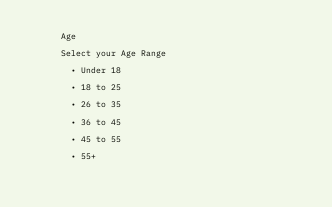Age
Select your Age Range
  • Under 18
  • 18 to 25
  • 26 to 35
  • 36 to 45
  • 45 to 55
  • 55+